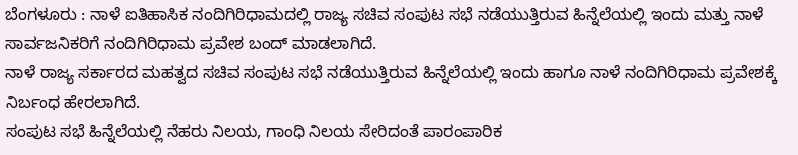ಬೆಂಗಳೂರು : ನಾಳೆ ಐತಿಹಾಸಿಕ ನಂದಿಗಿರಿಧಾಮದಲ್ಲಿ ರಾಜ್ಯ ಸಚಿವ ಸಂಪುಟ ಸಭೆ ನಡೆಯುತ್ತಿರುವ ಹಿನ್ನೆಲೆಯಲ್ಲಿ ಇಂದು ಮತ್ತು ನಾಳೆ ಸಾರ್ವಜನಿಕರಿಗೆ ನಂದಿಗಿರಿಧಾಮ ಪ್ರವೇಶ ಬಂದ್ ಮಾಡಲಾಗಿದೆ.
ನಾಳೆ ರಾಜ್ಯ ಸರ್ಕಾರದ ಮಹತ್ವದ ಸಚಿವ ಸಂಪುಟ ಸಭೆ ನಡೆಯುತ್ತಿರುವ ಹಿನ್ನೆಲೆಯಲ್ಲಿ ಇಂದು ಹಾಗೂ ನಾಳೆ ನಂದಿಗಿರಿಧಾಮ ಪ್ರವೇಶಕ್ಕೆ ನಿರ್ಬಂಧ ಹೇರಲಾಗಿದೆ.
ಸಂಪುಟ ಸಭೆ ಹಿನ್ನೆಲೆಯಲ್ಲಿ ನೆಹರು ನಿಲಯ, ಗಾಂಧಿ ನಿಲಯ ಸೇರಿದಂತೆ ಪಾರಂಪಾರಿಕ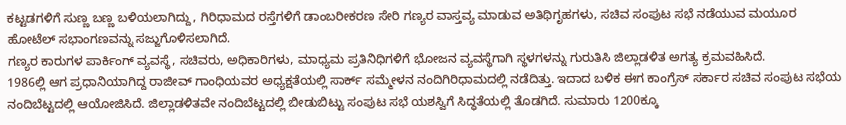ಕಟ್ಟಡಗಳಿಗೆ ಸುಣ್ಣ ಬಣ್ಣ ಬಳಿಯಲಾಗಿದ್ದು, ಗಿರಿಧಾಮದ ರಸ್ತೆಗಳಿಗೆ ಡಾಂಬರೀಕರಣ ಸೇರಿ ಗಣ್ಯರ ವಾಸ್ತವ್ಯ ಮಾಡುವ ಅತಿಥಿಗೃಹಗಳು, ಸಚಿವ ಸಂಪುಟ ಸಭೆ ನಡೆಯುವ ಮಯೂರ ಹೋಟೆಲ್ ಸಭಾಂಗಣವನ್ನು ಸಜ್ಜುಗೊಳಿಸಲಾಗಿದೆ.
ಗಣ್ಯರ ಕಾರುಗಳ ಪಾರ್ಕಿಂಗ್ ವ್ಯವಸ್ಥೆ, ಸಚಿವರು, ಅಧಿಕಾರಿಗಳು, ಮಾಧ್ಯಮ ಪ್ರತಿನಿಧಿಗಳಿಗೆ ಭೋಜನ ವ್ಯವಸ್ಥೆಗಾಗಿ ಸ್ಥಳಗಳನ್ನು ಗುರುತಿಸಿ ಜಿಲ್ಲಾಡಳಿತ ಅಗತ್ಯ ಕ್ರಮವಹಿಸಿದೆ.
1986ಲ್ಲಿ ಆಗ ಪ್ರಧಾನಿಯಾಗಿದ್ದ ರಾಜೀವ್ ಗಾಂಧಿಯವರ ಅಧ್ಯಕ್ಷತೆಯಲ್ಲಿ ಸಾರ್ಕ್ ಸಮ್ಮೇಳನ ನಂದಿಗಿರಿಧಾಮದಲ್ಲಿ ನಡೆದಿತ್ತು. ಇದಾದ ಬಳಿಕ ಈಗ ಕಾಂಗ್ರೆಸ್ ಸರ್ಕಾರ ಸಚಿವ ಸಂಪುಟ ಸಭೆಯ ನಂದಿಬೆಟ್ಟದಲ್ಲಿ ಆಯೋಜಿಸಿದೆ. ಜಿಲ್ಲಾಡಳಿತವೇ ನಂದಿಬೆಟ್ಟದಲ್ಲಿ ಬೀಡುಬಿಟ್ಟು ಸಂಪುಟ ಸಭೆ ಯಶಸ್ವಿಗೆ ಸಿದ್ಧತೆಯಲ್ಲಿ ತೊಡಗಿದೆ. ಸುಮಾರು 1200ಕ್ಕೂ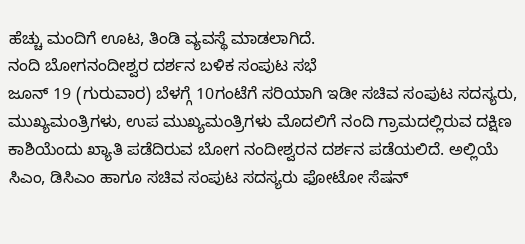ಹೆಚ್ಚು ಮಂದಿಗೆ ಊಟ, ತಿಂಡಿ ವ್ಯವಸ್ಥೆ ಮಾಡಲಾಗಿದೆ.
ನಂದಿ ಬೋಗನಂದೀಶ್ವರ ದರ್ಶನ ಬಳಿಕ ಸಂಪುಟ ಸಭೆ
ಜೂನ್ 19 (ಗುರುವಾರ) ಬೆಳಗ್ಗೆ 10ಗಂಟೆಗೆ ಸರಿಯಾಗಿ ಇಡೀ ಸಚಿವ ಸಂಪುಟ ಸದಸ್ಯರು, ಮುಖ್ಯಮಂತ್ರಿಗಳು, ಉಪ ಮುಖ್ಯಮಂತ್ರಿಗಳು ಮೊದಲಿಗೆ ನಂದಿ ಗ್ರಾಮದಲ್ಲಿರುವ ದಕ್ಷಿಣ ಕಾಶಿಯೆಂದು ಖ್ಯಾತಿ ಪಡೆದಿರುವ ಬೋಗ ನಂದೀಶ್ವರನ ದರ್ಶನ ಪಡೆಯಲಿದೆ. ಅಲ್ಲಿಯೆ ಸಿಎಂ, ಡಿಸಿಎಂ ಹಾಗೂ ಸಚಿವ ಸಂಪುಟ ಸದಸ್ಯರು ಫೋಟೋ ಸೆಷನ್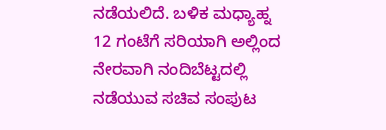ನಡೆಯಲಿದೆ. ಬಳಿಕ ಮಧ್ಯಾಹ್ನ 12 ಗಂಟೆಗೆ ಸರಿಯಾಗಿ ಅಲ್ಲಿಂದ ನೇರವಾಗಿ ನಂದಿಬೆಟ್ಟದಲ್ಲಿ ನಡೆಯುವ ಸಚಿವ ಸಂಪುಟ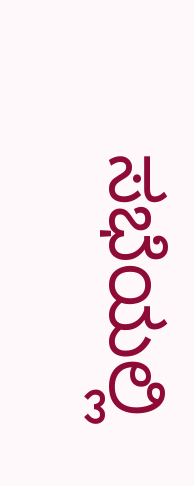ಸಭೆಯಲ್ಲಿ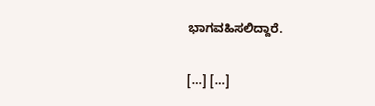ಭಾಗವಹಿಸಲಿದ್ದಾರೆ.

[…] […]